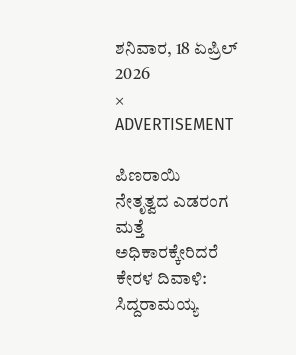ಶನಿವಾರ, 18 ಏಪ್ರಿಲ್ 2026
×
ADVERTISEMENT

ಪಿಣರಾಯಿ ನೇತೃತ್ವದ ಎಡರಂಗ ಮತ್ತೆ ಅಧಿಕಾರಕ್ಕೇರಿದರೆ ಕೇರಳ ದಿವಾಳಿ: ಸಿದ್ದರಾಮಯ್ಯ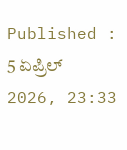Published : 5 ಏಪ್ರಿಲ್ 2026, 23:33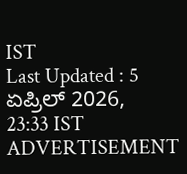IST
Last Updated : 5 ಏಪ್ರಿಲ್ 2026, 23:33 IST
ADVERTISEMENT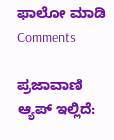ಫಾಲೋ ಮಾಡಿ
Comments

ಪ್ರಜಾವಾಣಿ ಆ್ಯಪ್ ಇಲ್ಲಿದೆ: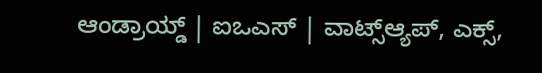ಆಂಡ್ರಾಯ್ಡ್ | ಐಒಎಸ್ | ವಾಟ್ಸ್ಆ್ಯಪ್, ಎಕ್ಸ್,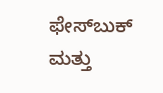ಫೇಸ್‌ಬುಕ್ ಮತ್ತು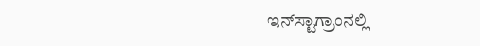ಇನ್‌ಸ್ಟಾಗ್ರಾಂನಲ್ಲಿ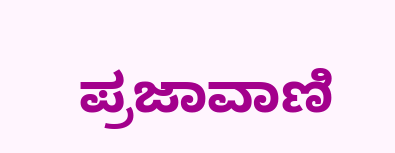ಪ್ರಜಾವಾಣಿ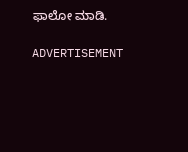ಫಾಲೋ ಮಾಡಿ.

ADVERTISEMENT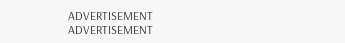ADVERTISEMENT
ADVERTISEMENT